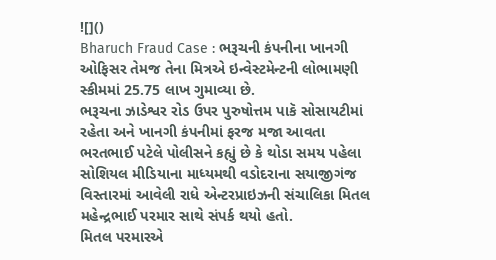![]()
Bharuch Fraud Case : ભરૂચની કંપનીના ખાનગી ઓફિસર તેમજ તેના મિત્રએ ઇન્વેસ્ટમેન્ટની લોભામણી સ્કીમમાં 25.75 લાખ ગુમાવ્યા છે.
ભરૂચના ઝાડેશ્વર રોડ ઉપર પુરુષોત્તમ પાકૅ સોસાયટીમાં રહેતા અને ખાનગી કંપનીમાં ફરજ મજા આવતા ભરતભાઈ પટેલે પોલીસને કહ્યું છે કે થોડા સમય પહેલા સોશિયલ મીડિયાના માધ્યમથી વડોદરાના સયાજીગંજ વિસ્તારમાં આવેલી રાધે એન્ટરપ્રાઇઝની સંચાલિકા મિતલ મહેન્દ્રભાઈ પરમાર સાથે સંપર્ક થયો હતો.
મિતલ પરમારએ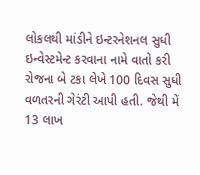લોકલથી માંડીને ઇન્ટરનેશનલ સુધી ઇન્વેસ્ટમેન્ટ કરવાના નામે વાતો કરી રોજના બે ટકા લેખે 100 દિવસ સુધી વળતરની ગેરંટી આપી હતી. જેથી મેં 13 લાખ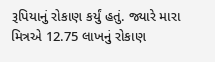રૂપિયાનું રોકાણ કર્યું હતું. જ્યારે મારા મિત્રએ 12.75 લાખનું રોકાણ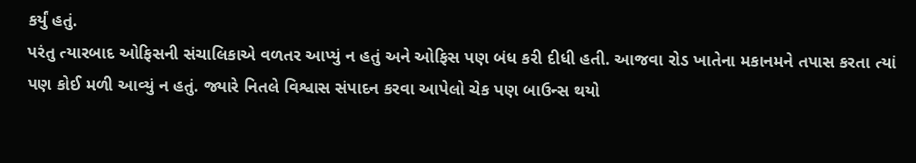કર્યું હતું.
પરંતુ ત્યારબાદ ઓફિસની સંચાલિકાએ વળતર આપ્યું ન હતું અને ઓફિસ પણ બંધ કરી દીધી હતી. આજવા રોડ ખાતેના મકાનમને તપાસ કરતા ત્યાં પણ કોઈ મળી આવ્યું ન હતું. જ્યારે નિતલે વિશ્વાસ સંપાદન કરવા આપેલો ચેક પણ બાઉન્સ થયો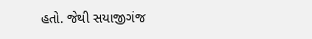હતો. જેથી સયાજીગંજ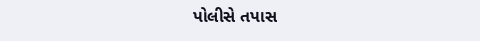પોલીસે તપાસ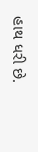હાથ ધરી છે.